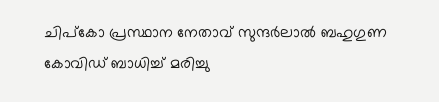ചിപ്‌കോ പ്രസ്ഥാന നേതാവ് സുന്ദര്‍ലാല്‍ ബഹുഗുണ കോവിഡ് ബാധിച്ച് മരിച്ചു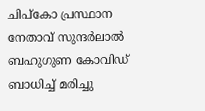ചിപ്‌കോ പ്രസ്ഥാന നേതാവ് സുന്ദര്‍ലാല്‍ ബഹുഗുണ കോവിഡ് ബാധിച്ച് മരിച്ചു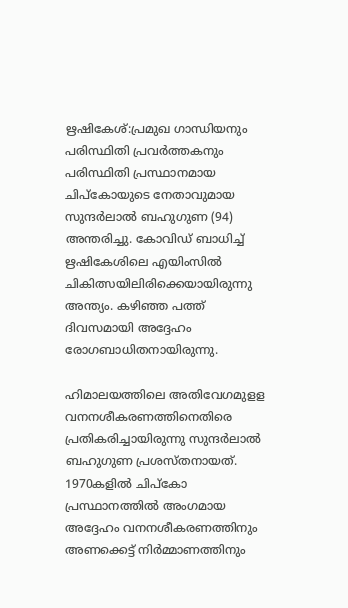ഋഷികേശ്:പ്രമുഖ ഗാന്ധിയനും പരിസ്ഥിതി പ്രവര്‍ത്തകനും പരിസ്ഥിതി പ്രസ്ഥാനമായ ചിപ്കോയുടെ നേതാവുമായ സുന്ദര്‍ലാല്‍ ബഹുഗുണ (94) അന്തരിച്ചു. കോവിഡ് ബാധിച്ച് ഋഷികേശിലെ എയിംസില്‍ ചികിത്സയിലിരിക്കെയായിരുന്നു അന്ത്യം. കഴിഞ്ഞ പത്ത് ദിവസമായി അദ്ദേഹം രോഗബാധിതനായിരുന്നു.

ഹിമാലയത്തിലെ അതിവേഗമുളള വനനശീകരണത്തിനെതിരെ പ്രതികരിച്ചായിരുന്നു സുന്ദര്‍ലാല്‍ ബഹുഗുണ പ്രശസ്തനായത്. 1970കളില്‍ ചിപ്കോ പ്രസ്ഥാനത്തില്‍ അംഗമായ അദ്ദേഹം വനനശീകരണത്തിനും അണക്കെട്ട് നിര്‍മ്മാണത്തിനും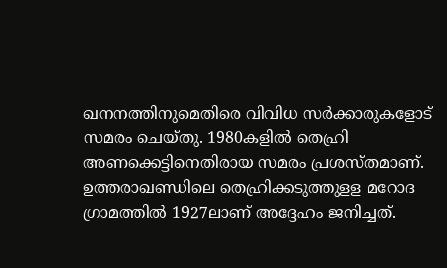ഖനനത്തിനുമെതിരെ വിവിധ സര്‍ക്കാരുകളോട് സമരം ചെയ്തു. 1980കളില്‍ തെഹ്രി അണക്കെട്ടിനെതിരായ സമരം പ്രശസ്തമാണ്. ഉത്തരാഖണ്ഡിലെ തെഹ്രിക്കടുത്തുളള മറോദ ഗ്രാമത്തില്‍ 1927ലാണ് അദ്ദേഹം ജനിച്ചത്.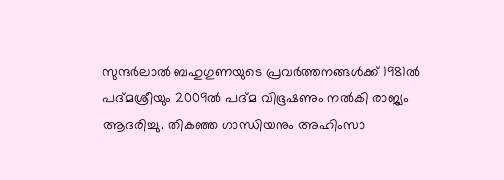സുന്ദര്‍ലാല്‍ ബഹുഗുണയുടെ പ്രവര്‍ത്തനങ്ങള്‍ക്ക് 1981ല്‍ പദ്മശ്രീയും 2009ല്‍ പദ്മ വിഭൂഷണും നല്‍കി രാജ്യം ആദരിച്ചു. തികഞ്ഞ ഗാന്ധിയനും അഹിംസാ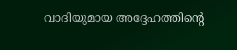വാദിയുമായ അദ്ദേഹത്തിന്റെ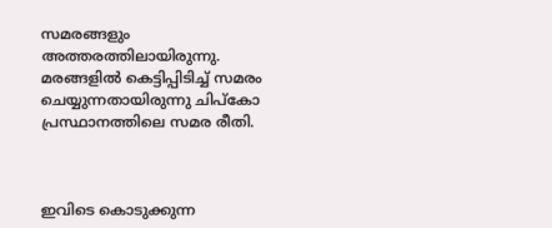സമരങ്ങളും അത്തരത്തിലായിരുന്നു. മരങ്ങളില്‍ കെട്ടിപ്പിടിച്ച് സമരം ചെയ്യുന്നതായിരുന്നു ചിപ്കോ പ്രസ്ഥാനത്തിലെ സമര രീതി.



ഇവിടെ കൊടുക്കുന്ന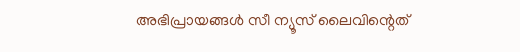അഭിപ്രായങ്ങള്‍ സീ ന്യൂസ് ലൈവിന്റെത്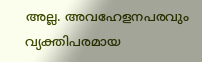അല്ല. അവഹേളനപരവും വ്യക്തിപരമായ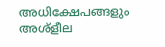അധിക്ഷേപങ്ങളും അശ്‌ളീല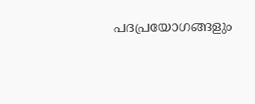പദപ്രയോഗങ്ങളും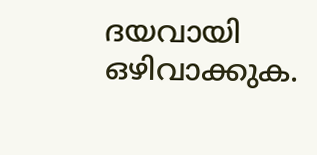ദയവായി ഒഴിവാക്കുക.